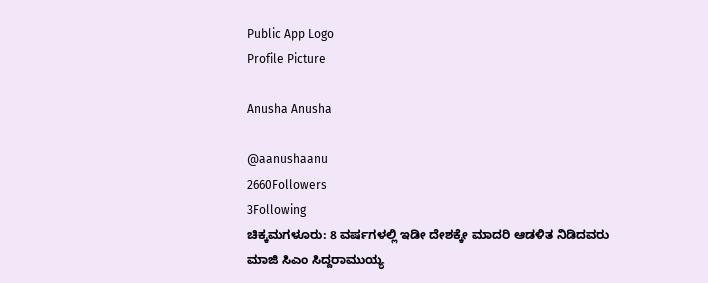Public App Logo
Profile Picture

Anusha Anusha

@aanushaanu
2660Followers
3Following
ಚಿಕ್ಕಮಗಳೂರು: 8 ವರ್ಷಗಳಲ್ಲಿ ಇಡೀ ದೇಶಕ್ಕೇ ಮಾದರಿ ಆಡಳಿತ ನಿಡಿದವರು ಮಾಜಿ‌ ಸಿಎಂ ಸಿದ್ದರಾಮುಯ್ಯ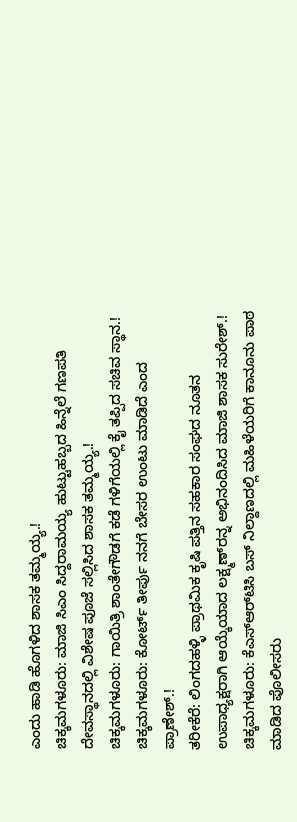ಎಂದು ಹಾಡಿ ಹೊಗಳಿದ ಶಾಸಕ ತಮ್ಮಯ್ಯ.!
ಚಿಕ್ಕಮಗಳೂರು: ಮಾಜಿ ಸಿಎಂ ಸಿದ್ದರಾಮಯ್ಯ ಹುಟ್ಟುಹಬ್ಬದ ಹಿನ್ನೆಲೆ ಗಣಪತಿ ದೇವಸ್ಥಾನದಲ್ಲಿ ವಿಶೇಷ ಪೂಜೆ ಸಲ್ಲಿಸಿದ ಶಾಸಕ ತಮ್ಮಯ್ಯ.!
ಚಿಕ್ಕಮಗಳೂರು: ಗಾಯಿತ್ರಿ ಶಾಂತೇಗೌಡಗೆ ಕಡೆ‌ ಗಳಿಗೆಯಲ್ಲಿ ಕೈ ತಪ್ಪಿದ ಸಚಿವ ಸ್ಥಾನ.!
ಚಿಕ್ಕಮಗಳೂರು: ಕೋರ್ಟ್ ತೀರ್ಪು ನನಗೆ ಬೇಸರ ಉಂಟು ಮಾಡಿದೆ ಎಂದ ಪ್ರಾಣೇಶ್.!
ತರೀಕೆರೆ: ಲಿಂಗದಹಳ್ಳಿ ಪ್ರಾಥಮಿಕ ಕೃಷಿ ಪತ್ತಿನ ಸಹಕಾರ ಸಂಘದ ನೂತನ ಉಪಾಧ್ಯಕ್ಷರಾಗಿ ಆಯ್ಕೆಯಾದ ಲಕ್ಷ್ಮಣ್‌ರನ್ನ ಅಭಿನಂದಿಸಿದ ಮಾಜಿ ಶಾಸಕ ಸುರೇಶ್.!
ಚಿಕ್ಕಮಗಳೂರು: ಕೆ‌ಎಸ್‌ಆರ್‌ಟಿಸಿ ಬಸ್ ನಿಲ್ದಾಣದಲ್ಲಿ ಮಹಿಳೆಯರಿಗೆ ಕಾನೂನು ಪಾಠ ಮಾಡಿದ ಪೊಲೀಸರು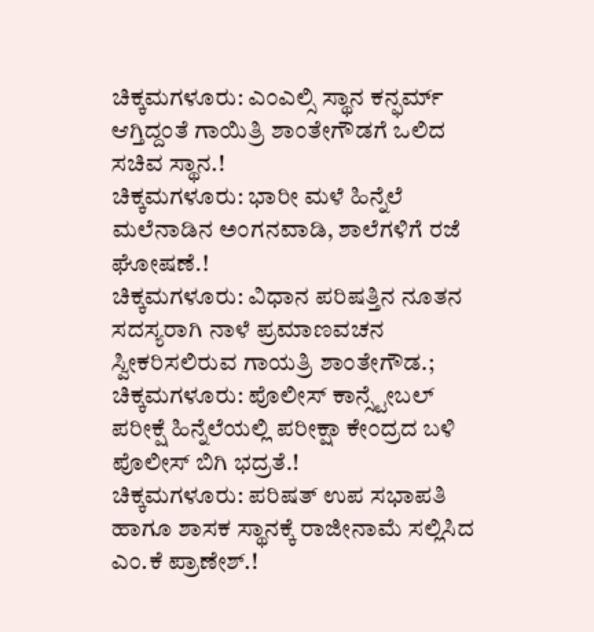ಚಿಕ್ಕಮಗಳೂರು: ಎಂಎಲ್ಸಿ ಸ್ಥಾನ ಕನ್ಫರ್ಮ್ ಆಗ್ತಿದ್ದಂತೆ ಗಾಯಿತ್ರಿ ಶಾಂತೇಗೌಡಗೆ ಒಲಿದ ಸಚಿವ ಸ್ಥಾನ.!
ಚಿಕ್ಕಮಗಳೂರು: ಭಾರೀ ಮಳೆ ಹಿನ್ನೆಲೆ ಮಲೆನಾಡಿನ ಅಂಗನವಾಡಿ, ಶಾಲೆಗಳಿಗೆ ರಜೆ ಘೋಷಣೆ.!
ಚಿಕ್ಕಮಗಳೂರು: ವಿಧಾನ ಪರಿಷತ್ತಿನ ನೂತನ ಸದಸ್ಯರಾಗಿ ನಾಳೆ ಪ್ರಮಾಣವಚನ ಸ್ವೀಕರಿಸಲಿರುವ ಗಾಯತ್ರಿ ಶಾಂತೇಗೌಡ.;
ಚಿಕ್ಕಮಗಳೂರು: ಪೊಲೀಸ್ ಕಾನ್ಸ್ಟೇಬಲ್ ಪರೀಕ್ಷೆ ಹಿನ್ನೆಲೆಯಲ್ಲಿ ಪರೀಕ್ಷಾ ಕೇಂದ್ರದ ಬಳಿ ಪೊಲೀಸ್ ಬಿಗಿ ಭದ್ರತೆ.!
ಚಿಕ್ಕಮಗಳೂರು: ಪರಿಷತ್ ಉಪ ಸಭಾಪತಿ ಹಾಗೂ ಶಾಸಕ ಸ್ಥಾನಕ್ಕೆ ರಾಜೀನಾಮೆ ಸಲ್ಲಿಸಿದ ಎಂ.ಕೆ ಪ್ರಾಣೇಶ್.!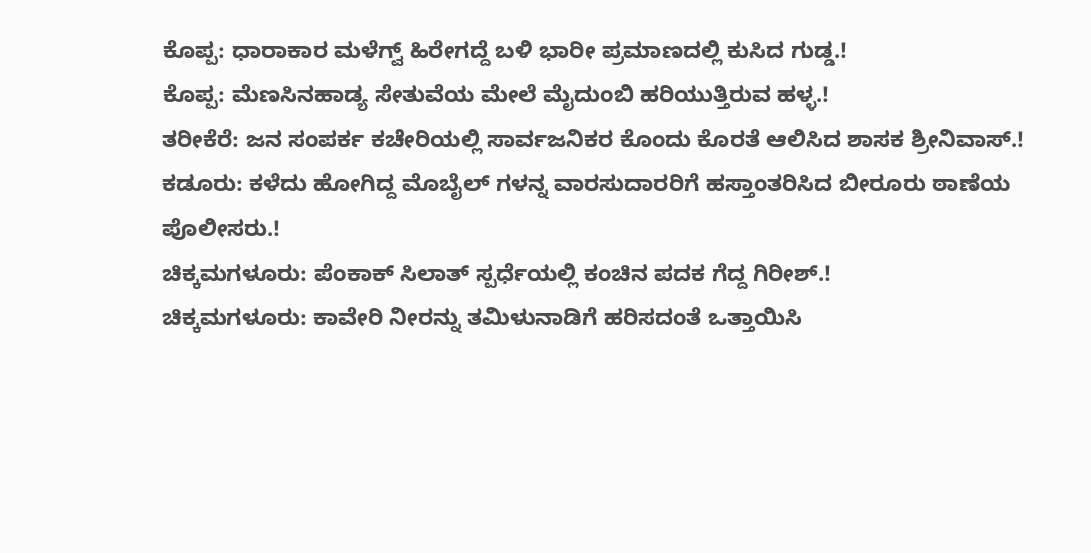ಕೊಪ್ಪ: ಧಾರಾಕಾರ ಮಳೆಗ್ವ್ ಹಿರೇಗದ್ದೆ ಬಳಿ ಭಾರೀ ಪ್ರಮಾಣದಲ್ಲಿ ಕುಸಿದ ಗುಡ್ಡ.!
ಕೊಪ್ಪ: ಮೆಣಸಿನಹಾಡ್ಯ ಸೇತುವೆಯ ಮೇಲೆ ಮೈದುಂಬಿ ಹರಿಯುತ್ತಿರುವ ಹಳ್ಳ.!
ತರೀಕೆರೆ: ಜನ ಸಂಪರ್ಕ ಕಚೇರಿಯಲ್ಲಿ ಸಾರ್ವಜನಿಕರ ಕೊಂದು ಕೊರತೆ ಆಲಿಸಿದ ಶಾಸಕ ಶ್ರೀನಿವಾಸ್.!
ಕಡೂರು: ಕಳೆದು ಹೋಗಿದ್ದ ಮೊಬೈಲ್ ಗಳನ್ನ ವಾರಸುದಾರರಿಗೆ ಹಸ್ತಾಂತರಿಸಿದ ಬೀರೂರು ಠಾಣೆಯ ಪೊಲೀಸರು.!
ಚಿಕ್ಕಮಗಳೂರು: ಪೆಂಕಾಕ್ ಸಿಲಾತ್ ಸ್ಪರ್ಧೆಯಲ್ಲಿ ಕಂಚಿನ ಪದಕ ಗೆದ್ದ ಗಿರೀಶ್.!
ಚಿಕ್ಕಮಗಳೂರು: ಕಾವೇರಿ ನೀರನ್ನು ತಮಿಳುನಾಡಿಗೆ ಹರಿಸದಂತೆ ಒತ್ತಾಯಿಸಿ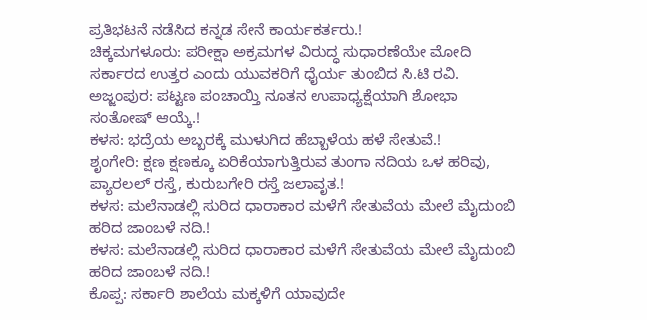ಪ್ರತಿಭಟನೆ ನಡೆಸಿದ ಕನ್ನಡ ಸೇನೆ ಕಾರ್ಯಕರ್ತರು.!
ಚಿಕ್ಕಮಗಳೂರು: ಪರೀಕ್ಷಾ ಅಕ್ರಮಗಳ ವಿರುದ್ಧ ಸುಧಾರಣೆಯೇ ಮೋದಿ ಸರ್ಕಾರದ ಉತ್ತರ ಎಂದು ಯುವಕರಿಗೆ ಧೈರ್ಯ ತುಂಬಿದ ಸಿ.ಟಿ ರವಿ.
ಅಜ್ಜಂಪುರ: ಪಟ್ಟಣ ಪಂಚಾಯ್ತಿ ನೂತನ ಉಪಾಧ್ಯಕ್ಷೆಯಾಗಿ ಶೋಭಾ ಸಂತೋಷ್ ಆಯ್ಕೆ.!
ಕಳಸ: ಭದ್ರೆಯ ಅಬ್ಬರಕ್ಕೆ ಮುಳುಗಿದ ಹೆಬ್ಬಾಳೆಯ ಹಳೆ ಸೇತುವೆ.!
ಶೃಂಗೇರಿ: ಕ್ಷಣ ಕ್ಷಣಕ್ಕೂ ಏರಿಕೆಯಾಗುತ್ತಿರುವ ತುಂಗಾ ನದಿಯ ಒಳ ಹರಿವು, ಪ್ಯಾರಲಲ್ ರಸ್ತೆ, ಕುರುಬಗೇರಿ ರಸ್ತೆ ಜಲಾವೃತ.!
ಕಳಸ: ಮಲೆನಾಡಲ್ಲಿ ಸುರಿದ ಧಾರಾಕಾರ ಮಳೆಗೆ ಸೇತುವೆಯ ಮೇಲೆ ಮೈದುಂಬಿ ಹರಿದ ಜಾಂಬಳೆ ನದಿ.!
ಕಳಸ: ಮಲೆನಾಡಲ್ಲಿ ಸುರಿದ ಧಾರಾಕಾರ ಮಳೆಗೆ ಸೇತುವೆಯ ಮೇಲೆ ಮೈದುಂಬಿ ಹರಿದ ಜಾಂಬಳೆ ನದಿ.!
ಕೊಪ್ಪ: ಸರ್ಕಾರಿ ಶಾಲೆಯ ಮಕ್ಕಳಿಗೆ ಯಾವುದೇ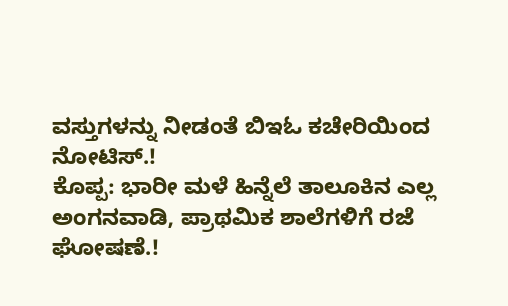ವಸ್ತುಗಳನ್ನು ನೀಡಂತೆ ಬಿ‌ಇಓ ಕಚೇರಿಯಿಂದ ನೋಟಿಸ್.!
ಕೊಪ್ಪ: ಭಾರೀ ಮಳೆ ಹಿನ್ನೆಲೆ ತಾಲೂಕಿನ ಎಲ್ಲ ಅಂಗನವಾಡಿ, ಪ್ರಾಥಮಿಕ ಶಾಲೆಗಳಿಗೆ ರಜೆ ಘೋಷಣೆ.!